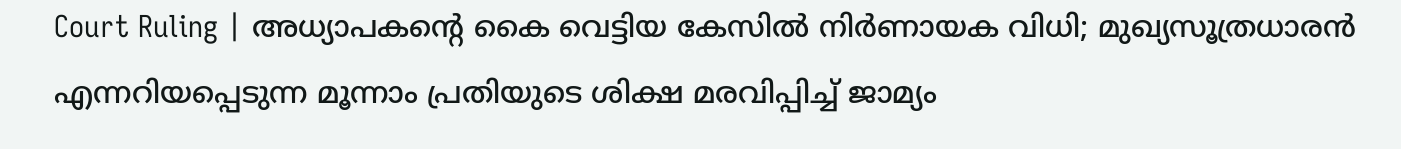Court Ruling | അധ്യാപകന്റെ കൈ വെട്ടിയ കേസിൽ നിർണായക വിധി; മുഖ്യസൂത്രധാരൻ എന്നറിയപ്പെടുന്ന മൂന്നാം പ്രതിയുടെ ശിക്ഷ മരവിപ്പിച്ച് ജാമ്യം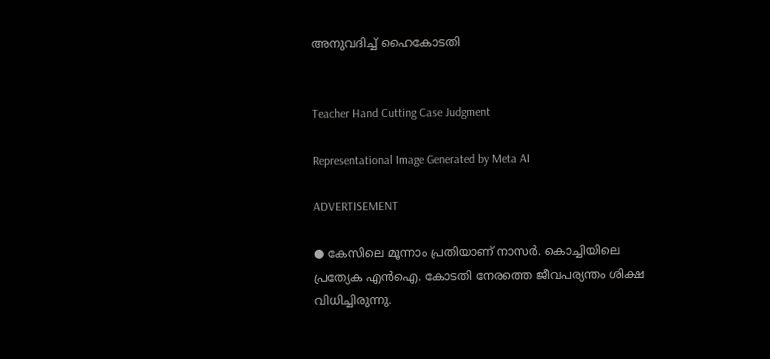അനുവദിച്ച് ഹൈകോടതി


Teacher Hand Cutting Case Judgment

Representational Image Generated by Meta AI

ADVERTISEMENT

● കേസിലെ മൂന്നാം പ്രതിയാണ് നാസർ. കൊച്ചിയിലെ പ്രത്യേക എന്‍ഐ. കോടതി നേരത്തെ ജീവപര്യന്തം ശിക്ഷ വിധിച്ചിരുന്നു.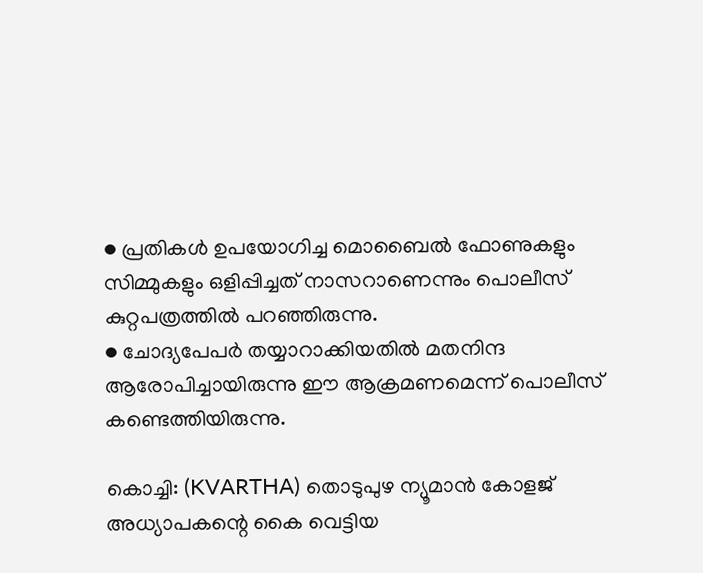● പ്രതികൾ ഉപയോഗിച്ച മൊബൈൽ ഫോണുകളും സിമ്മുകളും ഒളിപ്പിച്ചത് നാസറാണെന്നും പൊലീസ് കുറ്റപത്രത്തിൽ പറഞ്ഞിരുന്നു.
● ചോദ്യപേപർ തയ്യാറാക്കിയതിൽ മതനിന്ദ ആരോപിച്ചായിരുന്നു ഈ ആക്രമണമെന്ന് പൊലീസ് കണ്ടെത്തിയിരുന്നു.

കൊച്ചി: (KVARTHA) തൊടുപുഴ ന്യൂമാൻ കോളജ് അധ്യാപകന്റെ കൈ വെട്ടിയ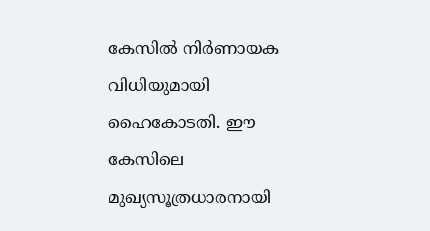കേസിൽ നിർണായക വിധിയുമായി ഹൈകോടതി. ഈ കേസിലെ മുഖ്യസൂത്രധാരനായി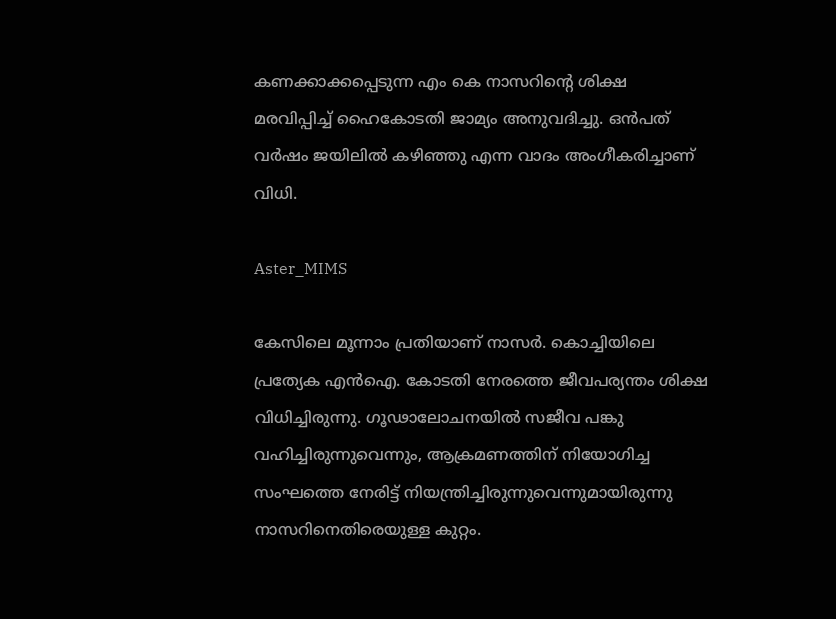കണക്കാക്കപ്പെടുന്ന എം കെ നാസറിന്റെ ശിക്ഷ മരവിപ്പിച്ച് ഹൈകോടതി ജാമ്യം അനുവദിച്ചു. ഒൻപത് വർഷം ജയിലിൽ കഴിഞ്ഞു എന്ന വാദം അംഗീകരിച്ചാണ് വിധി.

Aster_MIMS

കേസിലെ മൂന്നാം പ്രതിയാണ് നാസർ. കൊച്ചിയിലെ പ്രത്യേക എന്‍ഐ. കോടതി നേരത്തെ ജീവപര്യന്തം ശിക്ഷ വിധിച്ചിരുന്നു. ഗൂഢാലോചനയിൽ സജീവ പങ്കു വഹിച്ചിരുന്നുവെന്നും, ആക്രമണത്തിന് നിയോഗിച്ച സംഘത്തെ നേരിട്ട് നിയന്ത്രിച്ചിരുന്നുവെന്നുമായിരുന്നു നാസറിനെതിരെയുള്ള കുറ്റം.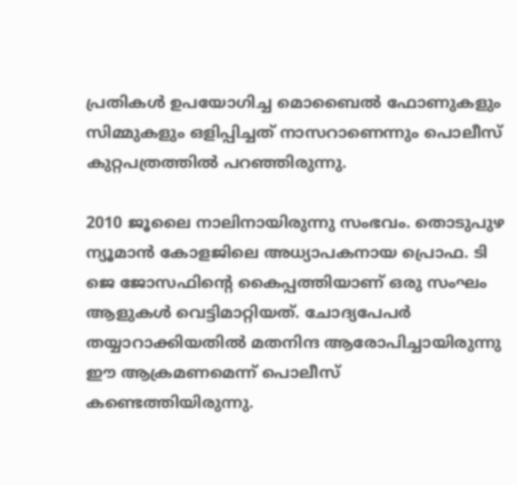പ്രതികൾ ഉപയോഗിച്ച മൊബൈൽ ഫോണുകളും സിമ്മുകളും ഒളിപ്പിച്ചത് നാസറാണെന്നും പൊലീസ് കുറ്റപത്രത്തിൽ പറഞ്ഞിരുന്നു.

2010 ജൂലൈ നാലിനായിരുന്നു സംഭവം. തൊടുപുഴ ന്യൂമാൻ കോളജിലെ അധ്യാപകനായ പ്രൊഫ. ടി ജെ ജോസഫിന്റെ കൈപ്പത്തിയാണ് ഒരു സംഘം ആളുകൾ വെട്ടിമാറ്റിയത്. ചോദ്യപേപർ തയ്യാറാക്കിയതിൽ മതനിന്ദ ആരോപിച്ചായിരുന്നു ഈ ആക്രമണമെന്ന് പൊലീസ് കണ്ടെത്തിയിരുന്നു.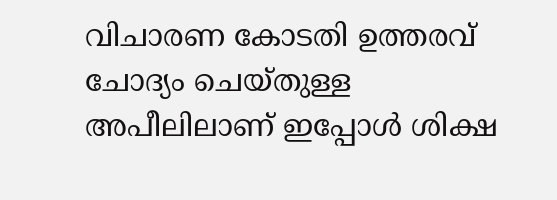വിചാരണ കോടതി ഉത്തരവ് ചോദ്യം ചെയ്തുള്ള അപീലിലാണ് ഇപ്പോൾ ശിക്ഷ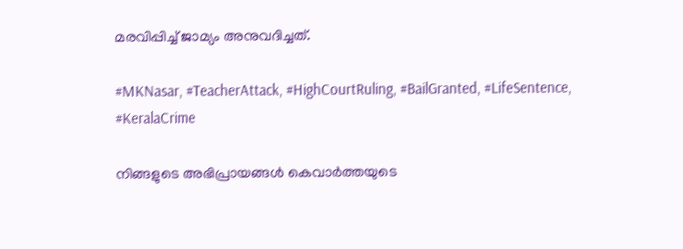മരവിപ്പിച്ച് ജാമ്യം അനുവദിച്ചത്.

#MKNasar, #TeacherAttack, #HighCourtRuling, #BailGranted, #LifeSentence, #KeralaCrime

നിങ്ങളുടെ അഭിപ്രായങ്ങൾ കെവാർത്തയുടെ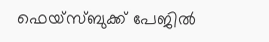ഫെയ്‌സ്‌ബുക്ക് പേജിൽ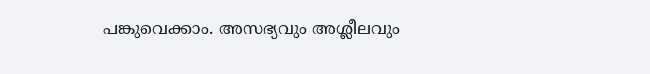പങ്കുവെക്കാം. അസഭ്യവും അശ്ലീലവും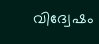വിദ്വേഷം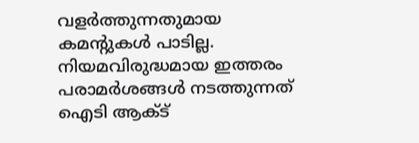വളർത്തുന്നതുമായ കമന്റുകൾ പാടില്ല. നിയമവിരുദ്ധമായ ഇത്തരം പരാമർശങ്ങൾ നടത്തുന്നത് ഐടി ആക്ട്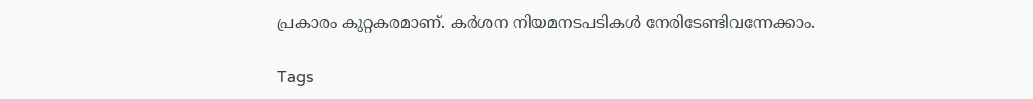പ്രകാരം കുറ്റകരമാണ്. കർശന നിയമനടപടികൾ നേരിടേണ്ടിവന്നേക്കാം.

Tags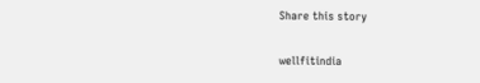Share this story

wellfitindia